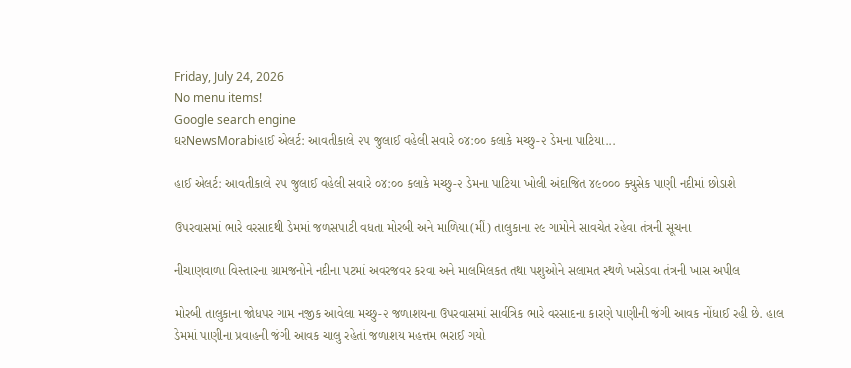Friday, July 24, 2026
No menu items!
Google search engine
ઘરNewsMorabiહાઈ એલર્ટ: આવતીકાલે ૨૫ જુલાઈ વહેલી સવારે ૦૪:૦૦ કલાકે મચ્છુ-૨ ડેમના પાટિયા...

હાઈ એલર્ટ: આવતીકાલે ૨૫ જુલાઈ વહેલી સવારે ૦૪:૦૦ કલાકે મચ્છુ-૨ ડેમના પાટિયા ખોલી અંદાજિત ૪૯૦૦૦ ક્યુસેક પાણી નદીમાં છોડાશે

ઉપરવાસમાં ભારે વરસાદથી ડેમમાં જળસપાટી વધતા મોરબી અને માળિયા(મીં) તાલુકાના ૨૯ ગામોને સાવચેત રહેવા તંત્રની સૂચના

નીચાણવાળા વિસ્તારના ગ્રામજનોને નદીના પટમાં અવરજવર કરવા અને માલમિલકત તથા પશુઓને સલામત સ્થળે ખસેડવા તંત્રની ખાસ અપીલ

મોરબી તાલુકાના જોધપર ગામ નજીક આવેલા મચ્છુ-૨ જળાશયના ઉપરવાસમાં સાર્વત્રિક ભારે વરસાદના કારણે પાણીની જંગી આવક નોંધાઈ રહી છે. હાલ ડેમમાં પાણીના પ્રવાહની જંગી આવક ચાલુ રહેતાં જળાશય મહત્તમ ભરાઈ ગયો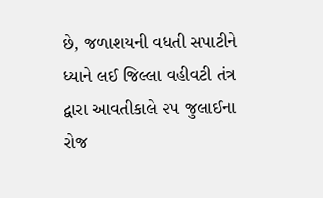છે, જળાશયની વધતી સપાટીને ધ્યાને લઈ જિલ્લા વહીવટી તંત્ર દ્વારા આવતીકાલે ૨૫ જુલાઈના રોજ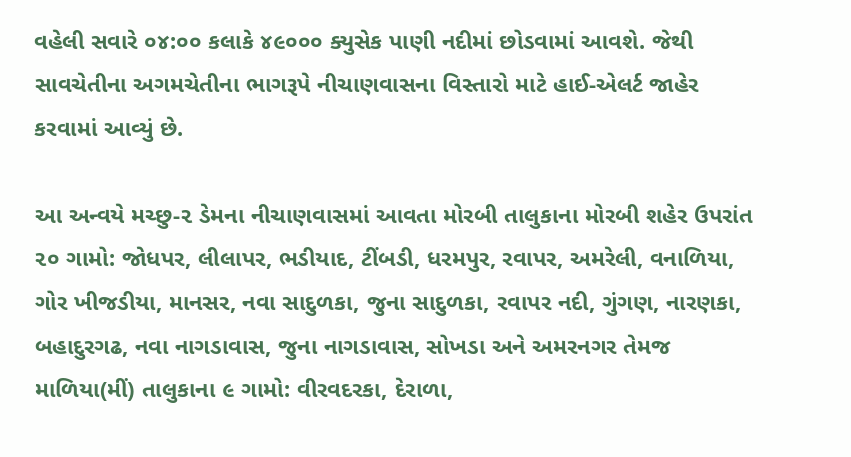વહેલી સવારે ૦૪:૦૦ કલાકે ૪૯૦૦૦ ક્યુસેક પાણી નદીમાં છોડવામાં આવશે. જેથી સાવચેતીના અગમચેતીના ભાગરૂપે નીચાણવાસના વિસ્તારો માટે હાઈ-એલર્ટ જાહેર કરવામાં આવ્યું છે.

આ અન્વયે મચ્છુ-૨ ડેમના નીચાણવાસમાં આવતા મોરબી તાલુકાના મોરબી શહેર ઉપરાંત ૨૦ ગામો: જોધપર, લીલાપર, ભડીયાદ, ટીંબડી, ધરમપુર, રવાપર, અમરેલી, વનાળિયા, ગોર ખીજડીયા, માનસર, નવા સાદુળકા, જુના સાદુળકા, રવાપર નદી, ગુંગણ, નારણકા, બહાદુરગઢ, નવા નાગડાવાસ, જુના નાગડાવાસ, સોખડા અને અમરનગર તેમજ માળિયા(મીં) તાલુકાના ૯ ગામો: વીરવદરકા, દેરાળા,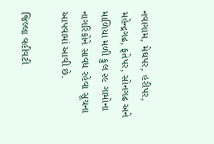નવાગામ, મેઘપર, હરીપર, મહેન્દ્રગઢ, ફતેપર, સોનગઢ અને માળિયા મળી કુલ ૨૯ ગામોના નાગરિકોને સાવધ રહેવા સૂચના આપવામાં આવી છે.

જિલ્લા વહીવટી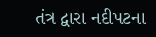તંત્ર દ્વારા નદીપટના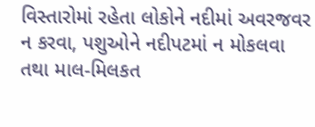વિસ્તારોમાં રહેતા લોકોને નદીમાં અવરજવર ન કરવા, પશુઓને નદીપટમાં ન મોકલવા તથા માલ-મિલકત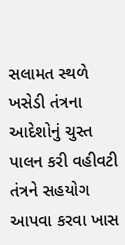સલામત સ્થળે ખસેડી તંત્રના આદેશોનું ચુસ્ત પાલન કરી વહીવટી તંત્રને સહયોગ આપવા કરવા ખાસ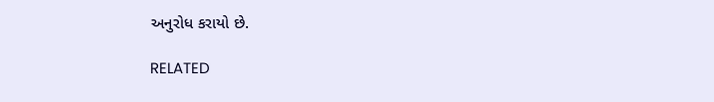અનુરોધ કરાયો છે.

RELATED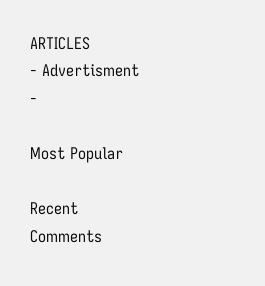ARTICLES
- Advertisment -

Most Popular

Recent Comments